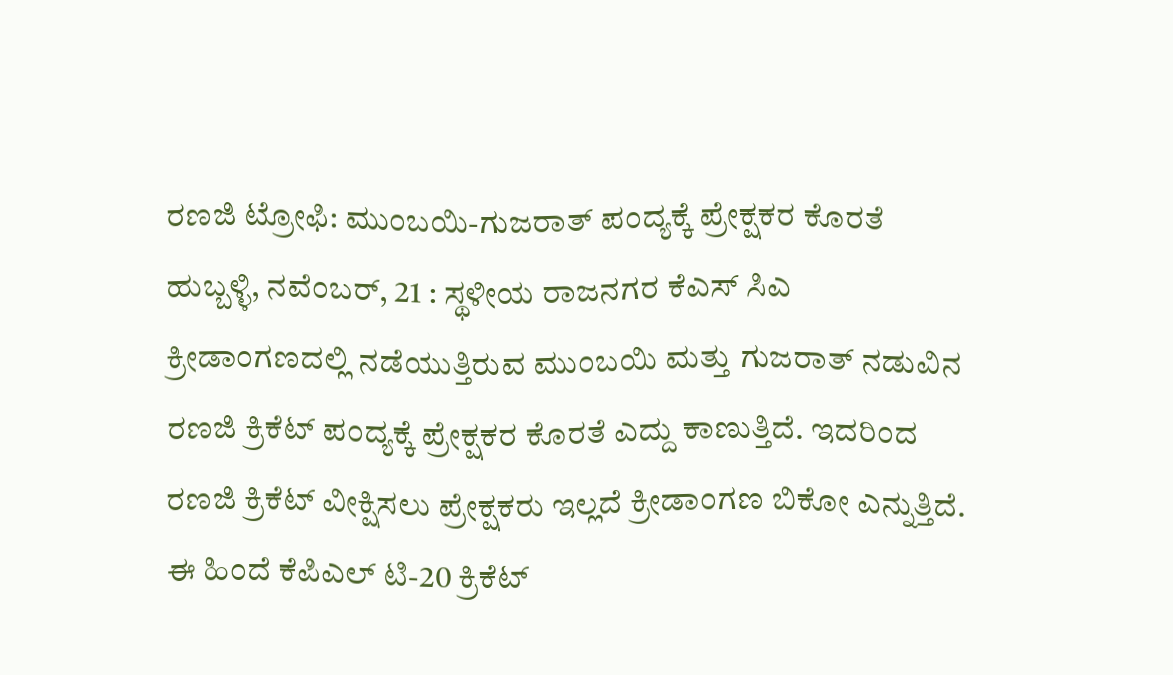ರಣಜಿ ಟ್ರೋಫಿ: ಮುಂಬಯಿ-ಗುಜರಾತ್ ಪಂದ್ಯಕ್ಕೆ ಪ್ರೇಕ್ಷಕರ ಕೊರತೆ
ಹುಬ್ಬಳ್ಳಿ, ನವೆಂಬರ್, 21 : ಸ್ಥಳೀಯ ರಾಜನಗರ ಕೆಎಸ್ ಸಿಎ ಕ್ರೀಡಾಂಗಣದಲ್ಲಿ ನಡೆಯುತ್ತಿರುವ ಮುಂಬಯಿ ಮತ್ತು ಗುಜರಾತ್ ನಡುವಿನ ರಣಜಿ ಕ್ರಿಕೆಟ್ ಪಂದ್ಯಕ್ಕೆ ಪ್ರೇಕ್ಷಕರ ಕೊರತೆ ಎದ್ದು ಕಾಣುತ್ತಿದೆ. ಇದರಿಂದ ರಣಜಿ ಕ್ರಿಕೆಟ್ ವೀಕ್ಷಿಸಲು ಪ್ರೇಕ್ಷಕರು ಇಲ್ಲದೆ ಕ್ರೀಡಾಂಗಣ ಬಿಕೋ ಎನ್ನುತ್ತಿದೆ.
ಈ ಹಿಂದೆ ಕೆಪಿಎಲ್ ಟಿ-20 ಕ್ರಿಕೆಟ್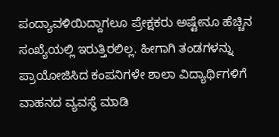ಪಂದ್ಯಾವಳಿಯಿದ್ದಾಗಲೂ ಪ್ರೇಕ್ಷಕರು ಅಷ್ಟೇನೂ ಹೆಚ್ಚಿನ ಸಂಖ್ಯೆಯಲ್ಲಿ ಇರುತ್ತಿರಲಿಲ್ಲ. ಹೀಗಾಗಿ ತಂಡಗಳನ್ನು ಪ್ರಾಯೋಜಿಸಿದ ಕಂಪನಿಗಳೇ ಶಾಲಾ ವಿದ್ಯಾರ್ಥಿಗಳಿಗೆ ವಾಹನದ ವ್ಯವಸ್ಥೆ ಮಾಡಿ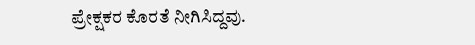ಪ್ರೇಕ್ಷಕರ ಕೊರತೆ ನೀಗಿಸಿದ್ದವು.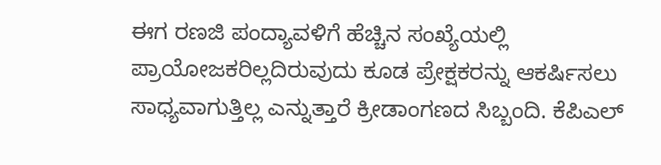ಈಗ ರಣಜಿ ಪಂದ್ಯಾವಳಿಗೆ ಹೆಚ್ಚಿನ ಸಂಖ್ಯೆಯಲ್ಲಿ ಪ್ರಾಯೋಜಕರಿಲ್ಲದಿರುವುದು ಕೂಡ ಪ್ರೇಕ್ಷಕರನ್ನು ಆಕರ್ಷಿಸಲು ಸಾಧ್ಯವಾಗುತ್ತಿಲ್ಲ ಎನ್ನುತ್ತಾರೆ ಕ್ರೀಡಾಂಗಣದ ಸಿಬ್ಬಂದಿ. ಕೆಪಿಎಲ್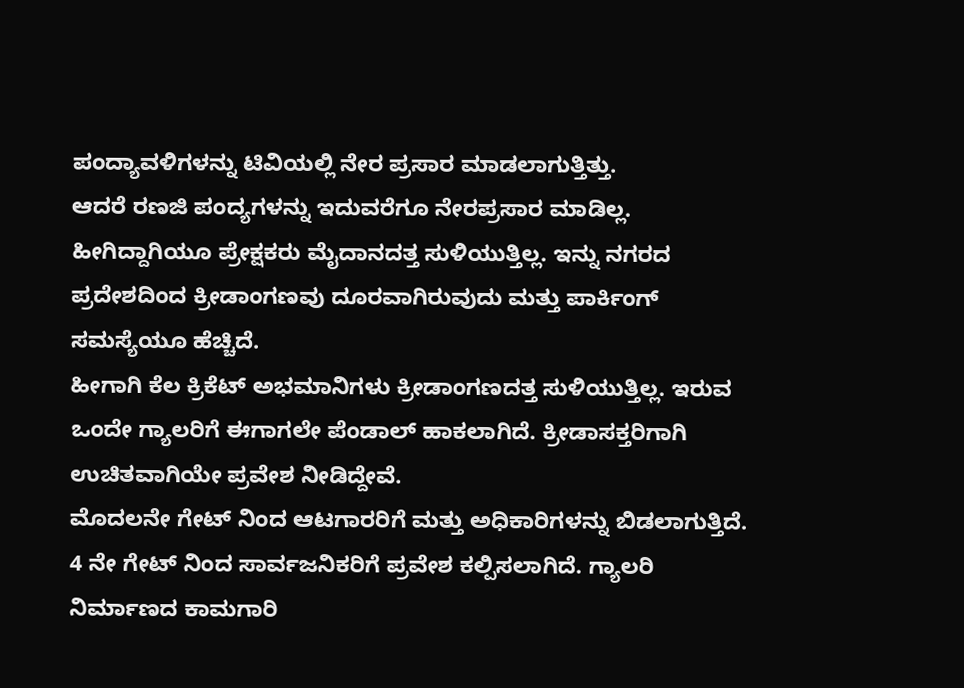ಪಂದ್ಯಾವಳಿಗಳನ್ನು ಟಿವಿಯಲ್ಲಿ ನೇರ ಪ್ರಸಾರ ಮಾಡಲಾಗುತ್ತಿತ್ತು.
ಆದರೆ ರಣಜಿ ಪಂದ್ಯಗಳನ್ನು ಇದುವರೆಗೂ ನೇರಪ್ರಸಾರ ಮಾಡಿಲ್ಲ. ಹೀಗಿದ್ದಾಗಿಯೂ ಪ್ರೇಕ್ಷಕರು ಮೈದಾನದತ್ತ ಸುಳಿಯುತ್ತಿಲ್ಲ. ಇನ್ನು ನಗರದ ಪ್ರದೇಶದಿಂದ ಕ್ರೀಡಾಂಗಣವು ದೂರವಾಗಿರುವುದು ಮತ್ತು ಪಾರ್ಕಿಂಗ್ ಸಮಸ್ಯೆಯೂ ಹೆಚ್ಚಿದೆ.
ಹೀಗಾಗಿ ಕೆಲ ಕ್ರಿಕೆಟ್ ಅಭಮಾನಿಗಳು ಕ್ರೀಡಾಂಗಣದತ್ತ ಸುಳಿಯುತ್ತಿಲ್ಲ. ಇರುವ ಒಂದೇ ಗ್ಯಾಲರಿಗೆ ಈಗಾಗಲೇ ಪೆಂಡಾಲ್ ಹಾಕಲಾಗಿದೆ. ಕ್ರೀಡಾಸಕ್ತರಿಗಾಗಿ ಉಚಿತವಾಗಿಯೇ ಪ್ರವೇಶ ನೀಡಿದ್ದೇವೆ.
ಮೊದಲನೇ ಗೇಟ್ ನಿಂದ ಆಟಗಾರರಿಗೆ ಮತ್ತು ಅಧಿಕಾರಿಗಳನ್ನು ಬಿಡಲಾಗುತ್ತಿದೆ. 4 ನೇ ಗೇಟ್ ನಿಂದ ಸಾರ್ವಜನಿಕರಿಗೆ ಪ್ರವೇಶ ಕಲ್ಪಿಸಲಾಗಿದೆ. ಗ್ಯಾಲರಿ ನಿರ್ಮಾಣದ ಕಾಮಗಾರಿ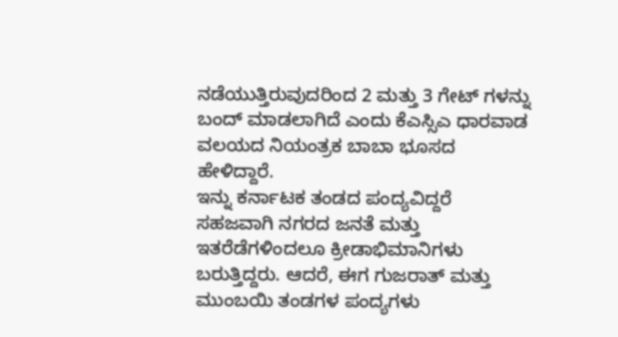ನಡೆಯುತ್ತಿರುವುದರಿಂದ 2 ಮತ್ತು 3 ಗೇಟ್ ಗಳನ್ನು ಬಂದ್ ಮಾಡಲಾಗಿದೆ ಎಂದು ಕೆಎಸ್ಸಿಎ ಧಾರವಾಡ ವಲಯದ ನಿಯಂತ್ರಕ ಬಾಬಾ ಭೂಸದ ಹೇಳಿದ್ದಾರೆ.
ಇನ್ನು ಕರ್ನಾಟಕ ತಂಡದ ಪಂದ್ಯವಿದ್ದರೆ ಸಹಜವಾಗಿ ನಗರದ ಜನತೆ ಮತ್ತು ಇತರೆಡೆಗಳಿಂದಲೂ ಕ್ರೀಡಾಭಿಮಾನಿಗಳು ಬರುತ್ತಿದ್ದರು. ಆದರೆ, ಈಗ ಗುಜರಾತ್ ಮತ್ತು ಮುಂಬಯಿ ತಂಡಗಳ ಪಂದ್ಯಗಳು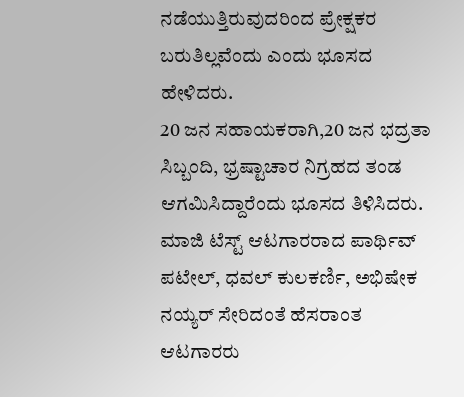ನಡೆಯುತ್ತಿರುವುದರಿಂದ ಪ್ರೇಕ್ಷಕರ ಬರುತಿಲ್ಲವೆಂದು ಎಂದು ಭೂಸದ ಹೇಳಿದರು.
20 ಜನ ಸಹಾಯಕರಾಗಿ,20 ಜನ ಭದ್ರತಾ ಸಿಬ್ಬಂದಿ, ಭ್ರಷ್ಟಾಚಾರ ನಿಗ್ರಹದ ತಂಡ ಆಗಮಿಸಿದ್ದಾರೆಂದು ಭೂಸದ ತಿಳಿಸಿದರು. ಮಾಜಿ ಟೆಸ್ಟ್ ಆಟಗಾರರಾದ ಪಾರ್ಥಿವ್ ಪಟೇಲ್, ಧವಲ್ ಕುಲಕರ್ಣಿ, ಅಭಿಷೇಕ ನಯ್ಯರ್ ಸೇರಿದಂತೆ ಹೆಸರಾಂತ ಆಟಗಾರರು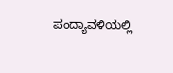ಪಂದ್ಯಾವಳಿಯಲ್ಲಿ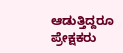ಆಡುತ್ತಿದ್ದರೂ ಪ್ರೇಕ್ಷಕರು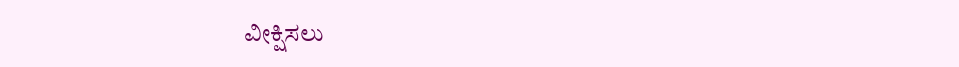ವೀಕ್ಷಿಸಲು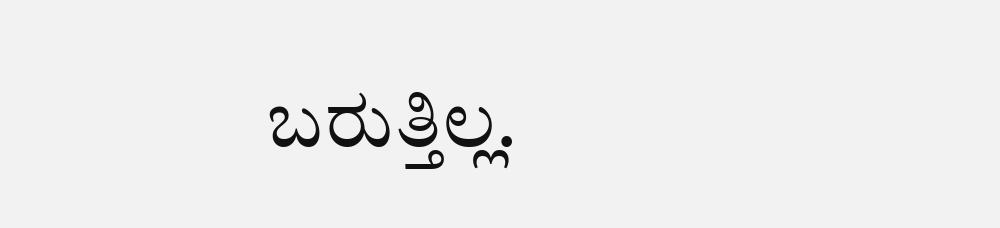ಬರುತ್ತಿಲ್ಲ.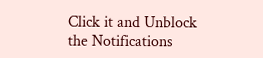Click it and Unblock the Notifications